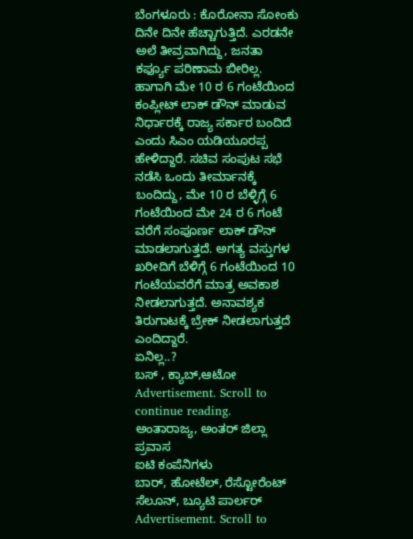ಬೆಂಗಳೂರು : ಕೊರೋನಾ ಸೋಂಕು ದಿನೇ ದಿನೇ ಹೆಚ್ಚಾಗುತ್ತಿದೆ. ಎರಡನೇ ಅಲೆ ತೀವ್ರವಾಗಿದ್ದು, ಜನತಾ ಕರ್ಫ್ಯೂ ಪರಿಣಾಮ ಬೀರಿಲ್ಲ. ಹಾಗಾಗಿ ಮೇ 10 ರ 6 ಗಂಟೆಯಿಂದ ಕಂಪ್ಲೀಟ್ ಲಾಕ್ ಡೌನ್ ಮಾಡುವ ನಿರ್ಧಾರಕ್ಕೆ ರಾಜ್ಯ ಸರ್ಕಾರ ಬಂದಿದೆ ಎಂದು ಸಿಎಂ ಯಡಿಯೂರಪ್ಪ ಹೇಳಿದ್ದಾರೆ. ಸಚಿವ ಸಂಪುಟ ಸಭೆ ನಡೆಸಿ ಒಂದು ತೀರ್ಮಾನಕ್ಕೆ ಬಂದಿದ್ದು, ಮೇ 10 ರ ಬೆಳ್ಳಿಗ್ಗೆ 6 ಗಂಟೆಯಿಂದ ಮೇ 24 ರ 6 ಗಂಟೆ ವರೆಗೆ ಸಂಪೂರ್ಣ ಲಾಕ್ ಡೌನ್ ಮಾಡಲಾಗುತ್ತದೆ. ಅಗತ್ಯ ವಸ್ತುಗಳ ಖರೀದಿಗೆ ಬೆಳಿಗ್ಗೆ 6 ಗಂಟೆಯಿಂದ 10 ಗಂಟೆಯವರೆಗೆ ಮಾತ್ರ ಅವಕಾಶ ನೀಡಲಾಗುತ್ತದೆ. ಅನಾವಶ್ಯಕ ತಿರುಗಾಟಕ್ಕೆ ಬ್ರೇಕ್ ನೀಡಲಾಗುತ್ತದೆ ಎಂದಿದ್ದಾರೆ.
ಏನಿಲ್ಲ..?
ಬಸ್ , ಕ್ಯಾಬ್,ಆಟೋ
Advertisement. Scroll to continue reading.
ಅಂತಾರಾಜ್ಯ, ಅಂತರ್ ಜಿಲ್ಲಾ ಪ್ರವಾಸ
ಐಟಿ ಕಂಪೆನಿಗಳು
ಬಾರ್, ಹೋಟೆಲ್, ರೆಸ್ಟೋರೆಂಟ್
ಸೆಲೂನ್, ಬ್ಯೂಟಿ ಪಾರ್ಲರ್
Advertisement. Scroll to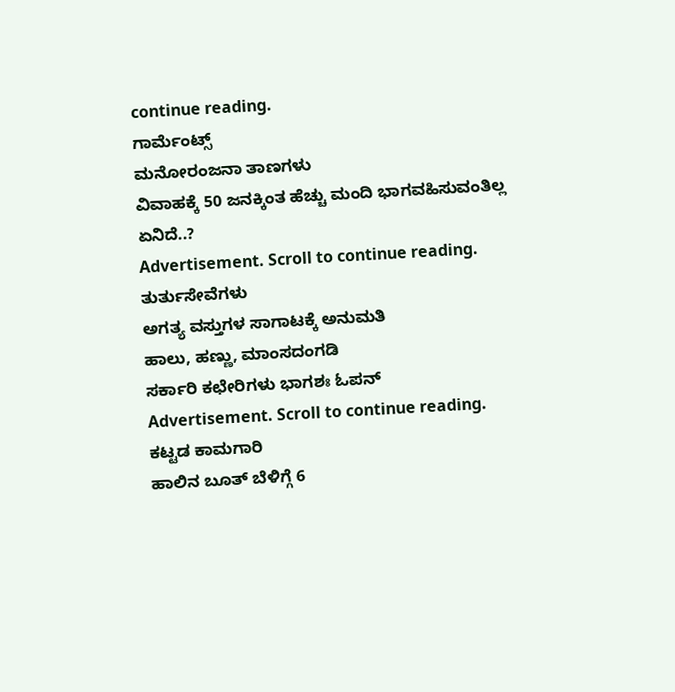continue reading.
ಗಾರ್ಮೆಂಟ್ಸ್
ಮನೋರಂಜನಾ ತಾಣಗಳು
ವಿವಾಹಕ್ಕೆ 50 ಜನಕ್ಕಿಂತ ಹೆಚ್ಚು ಮಂದಿ ಭಾಗವಹಿಸುವಂತಿಲ್ಲ
ಏನಿದೆ..?
Advertisement. Scroll to continue reading.
ತುರ್ತುಸೇವೆಗಳು
ಅಗತ್ಯ ವಸ್ತುಗಳ ಸಾಗಾಟಕ್ಕೆ ಅನುಮತಿ
ಹಾಲು, ಹಣ್ಣು, ಮಾಂಸದಂಗಡಿ
ಸರ್ಕಾರಿ ಕಛೇರಿಗಳು ಭಾಗಶಃ ಓಪನ್
Advertisement. Scroll to continue reading.
ಕಟ್ಟಡ ಕಾಮಗಾರಿ
ಹಾಲಿನ ಬೂತ್ ಬೆಳಿಗ್ಗೆ 6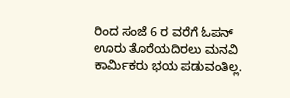ರಿಂದ ಸಂಜೆ 6 ರ ವರೆಗೆ ಓಪನ್
ಊರು ತೊರೆಯದಿರಲು ಮನವಿ
ಕಾರ್ಮಿಕರು ಭಯ ಪಡುವಂತಿಲ್ಲ.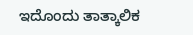ಇದೊಂದು ತಾತ್ಕಾಲಿಕ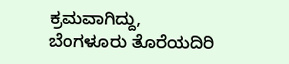ಕ್ರಮವಾಗಿದ್ದು, ಬೆಂಗಳೂರು ತೊರೆಯದಿರಿ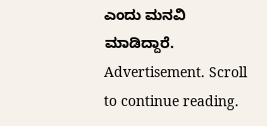ಎಂದು ಮನವಿ ಮಾಡಿದ್ದಾರೆ.
Advertisement. Scroll to continue reading.